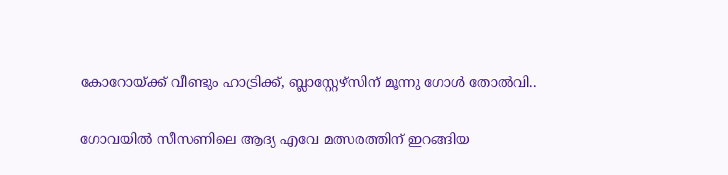കോറോയ്ക്ക് വീണ്ടും ഹാട്രിക്ക്, ബ്ലാസ്റ്റേഴ്സിന് മൂന്നു ഗോൾ തോൽവി..

ഗോവയിൽ സീസണിലെ ആദ്യ എവേ മത്സരത്തിന് ഇറങ്ങിയ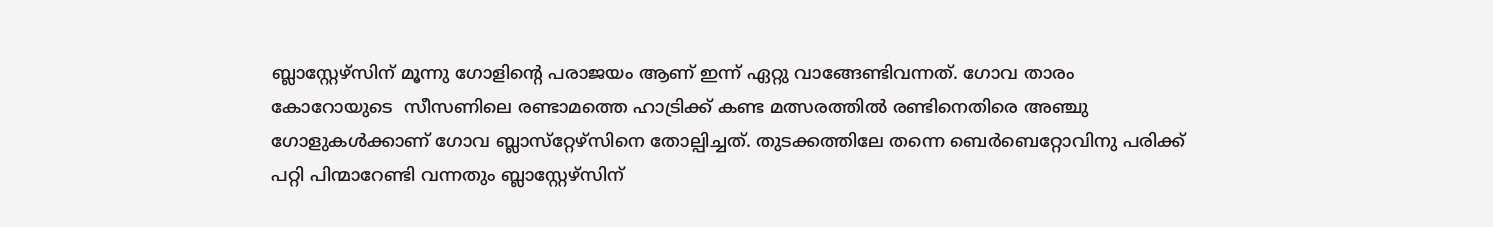ബ്ലാസ്റ്റേഴ്സിന് മൂന്നു ഗോളിന്റെ പരാജയം ആണ് ഇന്ന് ഏറ്റു വാങ്ങേണ്ടിവന്നത്. ഗോവ താരം കോറോയുടെ  സീസണിലെ രണ്ടാമത്തെ ഹാട്രിക്ക് കണ്ട മത്സരത്തിൽ രണ്ടിനെതിരെ അഞ്ചു ഗോളുകൾക്കാണ് ഗോവ ബ്ലാസ്‌റ്റേഴ്‌സിനെ തോല്പിച്ചത്. തുടക്കത്തിലേ തന്നെ ബെർബെറ്റോവിനു പരിക്ക് പറ്റി പിന്മാറേണ്ടി വന്നതും ബ്ലാസ്റ്റേഴ്സിന്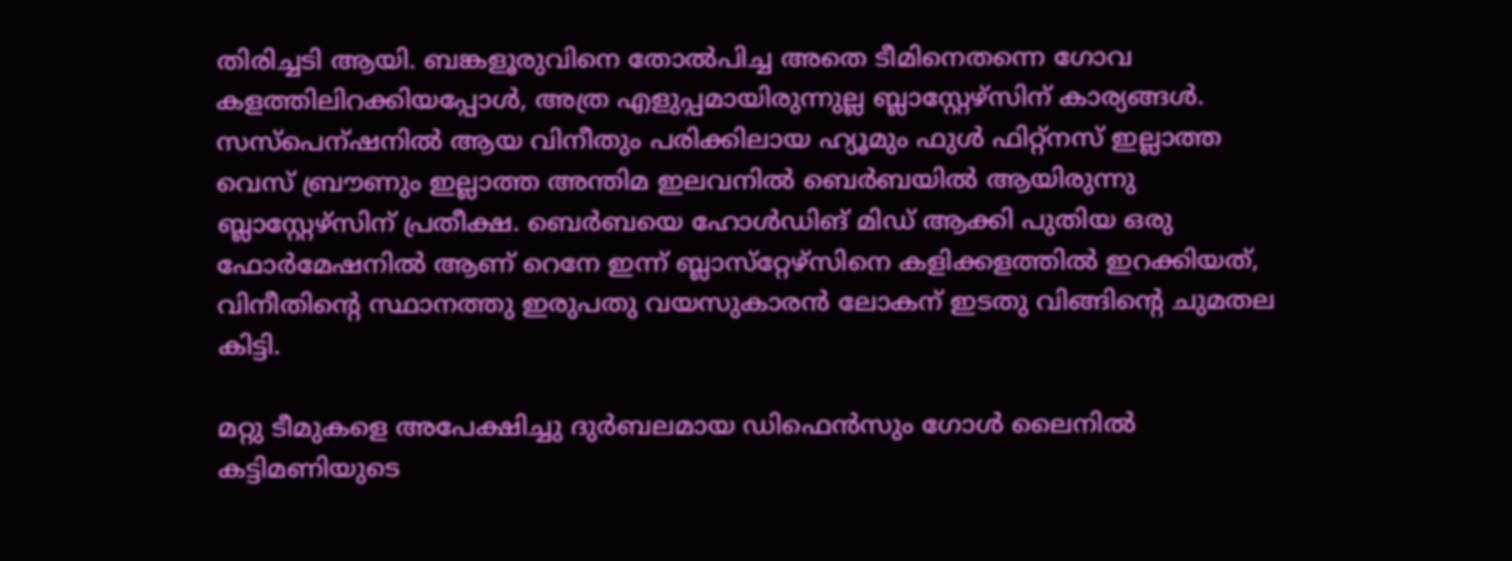തിരിച്ചടി ആയി. ബങ്കളൂരുവിനെ തോൽപിച്ച അതെ ടീമിനെതന്നെ ഗോവ കളത്തിലിറക്കിയപ്പോൾ, അത്ര എളുപ്പമായിരുന്നുല്ല ബ്ലാസ്റ്റേഴ്സിന് കാര്യങ്ങൾ. സസ്പെന്ഷനിൽ ആയ വിനീതും പരിക്കിലായ ഹ്യൂമും ഫുൾ ഫിറ്റ്നസ് ഇല്ലാത്ത വെസ് ബ്രൗണും ഇല്ലാത്ത അന്തിമ ഇലവനിൽ ബെർബയിൽ ആയിരുന്നു ബ്ലാസ്റ്റേഴ്സിന് പ്രതീക്ഷ. ബെർബയെ ഹോൾഡിങ് മിഡ് ആക്കി പുതിയ ഒരു ഫോർമേഷനിൽ ആണ് റെനേ ഇന്ന് ബ്ലാസ്‌റ്റേഴ്‌സിനെ കളിക്കളത്തിൽ ഇറക്കിയത്, വിനീതിന്റെ സ്ഥാനത്തു ഇരുപതു വയസുകാരൻ ലോകന് ഇടതു വിങ്ങിന്റെ ചുമതല കിട്ടി.

മറ്റു ടീമുകളെ അപേക്ഷിച്ചു ദുർബലമായ ഡിഫെൻസും ഗോൾ ലൈനിൽ കട്ടിമണിയുടെ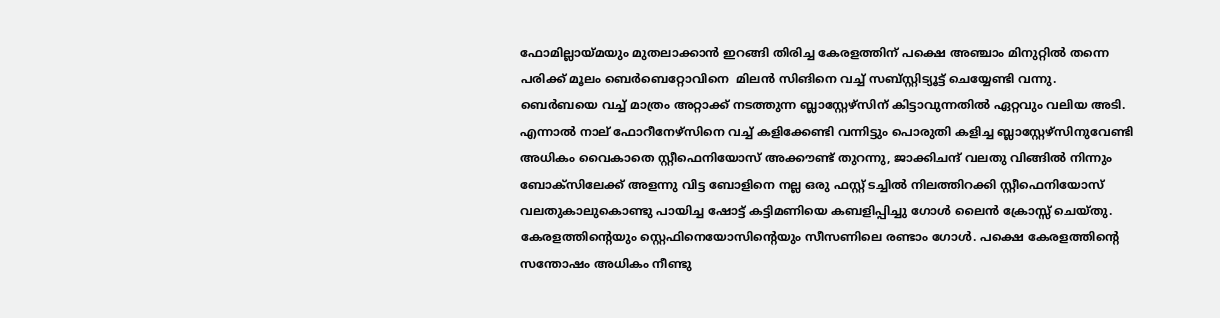ഫോമില്ലായ്മയും മുതലാക്കാൻ ഇറങ്ങി തിരിച്ച കേരളത്തിന് പക്ഷെ അഞ്ചാം മിനുറ്റിൽ തന്നെ പരിക്ക് മൂലം ബെർബെറ്റോവിനെ  മിലൻ സിങിനെ വച്ച് സബ്സ്റ്റിട്യൂട്ട് ചെയ്യേണ്ടി വന്നു. ബെർബയെ വച്ച് മാത്രം അറ്റാക്ക് നടത്തുന്ന ബ്ലാസ്റ്റേഴ്സിന് കിട്ടാവുന്നതിൽ ഏറ്റവും വലിയ അടി. എന്നാൽ നാല് ഫോറീനേഴ്‌സിനെ വച്ച് കളിക്കേണ്ടി വന്നിട്ടും പൊരുതി കളിച്ച ബ്ലാസ്റ്റേഴ്സിനുവേണ്ടി അധികം വൈകാതെ സ്റ്റീഫെനിയോസ് അക്കൗണ്ട് തുറന്നു, ജാക്കിചന്ദ് വലതു വിങ്ങിൽ നിന്നും ബോക്സിലേക്ക് അളന്നു വിട്ട ബോളിനെ നല്ല ഒരു ഫസ്റ്റ് ടച്ചിൽ നിലത്തിറക്കി സ്റ്റീഫെനിയോസ് വലതുകാലുകൊണ്ടു പായിച്ച ഷോട്ട് കട്ടിമണിയെ കബളിപ്പിച്ചു ഗോൾ ലൈൻ ക്രോസ്സ് ചെയ്‌തു. കേരളത്തിന്റെയും സ്റ്റെഫിനെയോസിന്റെയും സീസണിലെ രണ്ടാം ഗോൾ. പക്ഷെ കേരളത്തിന്റെ സന്തോഷം അധികം നീണ്ടു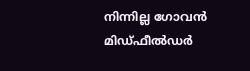നിന്നില്ല ഗോവൻ മിഡ്‌ഫീൽഡർ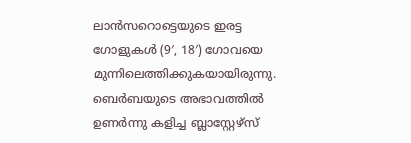ലാൻസറൊട്ടെയുടെ ഇരട്ട ഗോളുകൾ (9′, 18′) ഗോവയെ മുന്നിലെത്തിക്കുകയായിരുന്നു. ബെർബയുടെ അഭാവത്തിൽ ഉണർന്നു കളിച്ച ബ്ലാസ്റ്റേഴ്‌സ്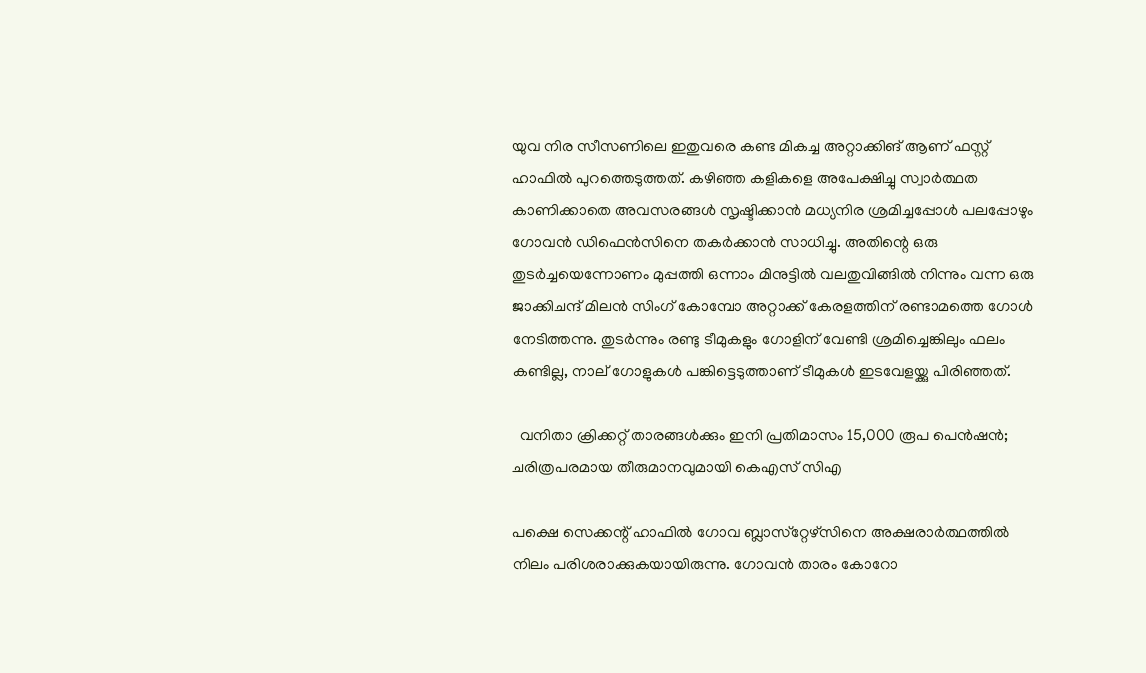യുവ നിര സീസണിലെ ഇതുവരെ കണ്ട മികച്ച അറ്റാക്കിങ് ആണ് ഫസ്റ്റ് ഹാഫിൽ പുറത്തെടുത്തത്. കഴിഞ്ഞ കളികളെ അപേക്ഷിച്ചു സ്വാർത്ഥത കാണിക്കാതെ അവസരങ്ങൾ സൃഷ്ടിക്കാൻ മധ്യനിര ശ്രമിച്ചപ്പോൾ പലപ്പോഴും ഗോവൻ ഡിഫെൻസിനെ തകർക്കാൻ സാധിച്ചു. അതിന്റെ ഒരു തുടർച്ചയെന്നോണം മുപ്പത്തി ഒന്നാം മിനുട്ടിൽ വലതുവിങ്ങിൽ നിന്നും വന്ന ഒരു ജാക്കിചന്ദ് മിലൻ സിംഗ് കോമ്പോ അറ്റാക്ക് കേരളത്തിന് രണ്ടാമത്തെ ഗോൾ നേടിത്തന്നു. തുടർന്നും രണ്ടു ടീമുകളും ഗോളിന് വേണ്ടി ശ്രമിച്ചെങ്കിലും ഫലം കണ്ടില്ല, നാല് ഗോളുകൾ പങ്കിട്ടെടുത്താണ് ടീമുകൾ ഇടവേളയ്ക്കു പിരിഞ്ഞത്.

  വനിതാ ക്രിക്കറ്റ് താരങ്ങൾക്കും ഇനി പ്രതിമാസം 15,000 രൂപ പെൻഷൻ; ചരിത്രപരമായ തീരുമാനവുമായി കെഎസ് സിഎ

പക്ഷെ സെക്കന്റ് ഹാഫിൽ ഗോവ ബ്ലാസ്‌റ്റേഴ്‌സിനെ അക്ഷരാർത്ഥത്തിൽ നിലം പരിശരാക്കുകയായിരുന്നു. ഗോവൻ താരം കോറോ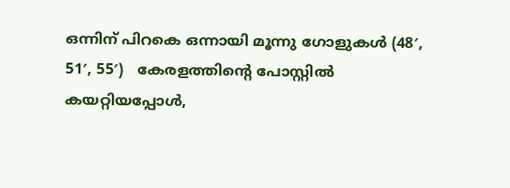ഒന്നിന് പിറകെ ഒന്നായി മൂന്നു ഗോളുകൾ (48′, 51′, 55′)   കേരളത്തിന്റെ പോസ്റ്റിൽ കയറ്റിയപ്പോൾ,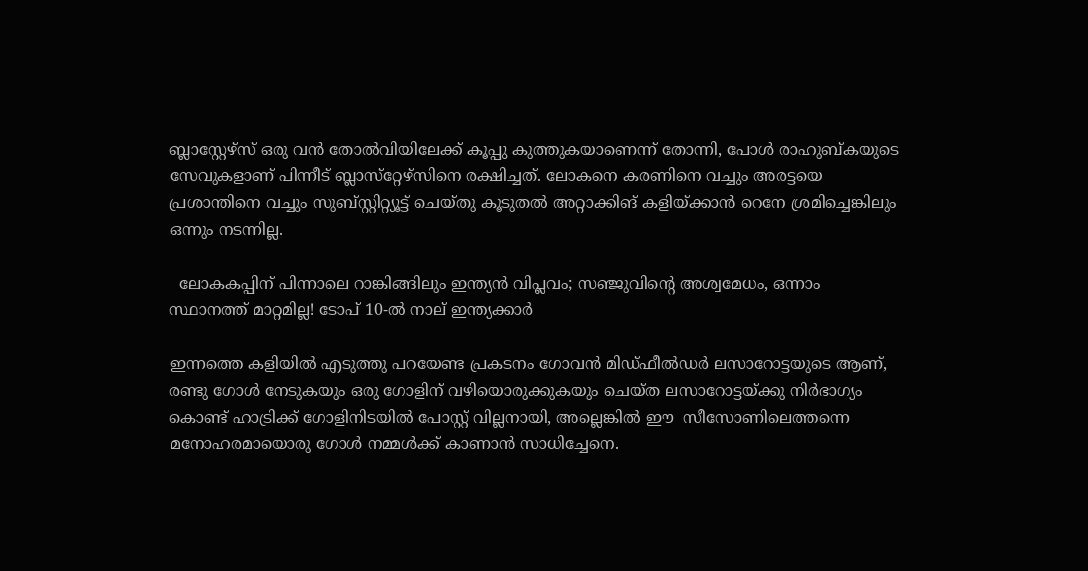ബ്ലാസ്റ്റേഴ്‌സ് ഒരു വൻ തോൽവിയിലേക്ക് കൂപ്പു കുത്തുകയാണെന്ന് തോന്നി, പോൾ രാഹുബ്കയുടെ സേവുകളാണ് പിന്നീട് ബ്ലാസ്‌റ്റേഴ്‌സിനെ രക്ഷിച്ചത്. ലോകനെ കരണിനെ വച്ചും അരട്ടയെ പ്രശാന്തിനെ വച്ചും സുബ്സ്റ്റിറ്റ്യൂട്ട് ചെയ്തു കൂടുതൽ അറ്റാക്കിങ് കളിയ്ക്കാൻ റെനേ ശ്രമിച്ചെങ്കിലും ഒന്നും നടന്നില്ല.

  ലോകകപ്പിന് പിന്നാലെ റാങ്കിങ്ങിലും ഇന്ത്യൻ വിപ്ലവം; സഞ്ജുവിന്റെ അശ്വമേധം, ഒന്നാം സ്ഥാനത്ത് മാറ്റമില്ല! ടോപ് 10-ൽ നാല് ഇന്ത്യക്കാർ

ഇന്നത്തെ കളിയിൽ എടുത്തു പറയേണ്ട പ്രകടനം ഗോവൻ മിഡ്‌ഫീൽഡർ ലസാറോട്ടയുടെ ആണ്, രണ്ടു ഗോൾ നേടുകയും ഒരു ഗോളിന് വഴിയൊരുക്കുകയും ചെയ്ത ലസാറോട്ടയ്ക്കു നിർഭാഗ്യം കൊണ്ട് ഹാട്രിക്ക് ഗോളിനിടയിൽ പോസ്റ്റ് വില്ലനായി, അല്ലെങ്കിൽ ഈ  സീസോണിലെത്തന്നെ മനോഹരമായൊരു ഗോൾ നമ്മൾക്ക് കാണാൻ സാധിച്ചേനെ.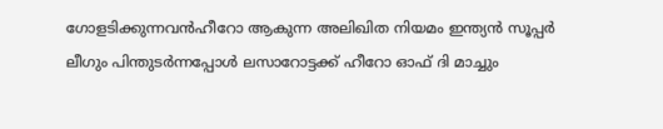ഗോളടിക്കുന്നവൻഹീറോ ആകുന്ന അലിഖിത നിയമം ഇന്ത്യൻ സൂപ്പർ ലീഗും പിന്തുടർന്നപ്പോൾ ലസാറോട്ടക്ക് ഹീറോ ഓഫ് ദി മാച്ചും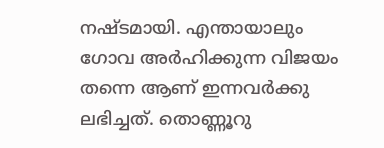നഷ്ടമായി. എന്തായാലും  ഗോവ അർഹിക്കുന്ന വിജയം തന്നെ ആണ് ഇന്നവർക്കു ലഭിച്ചത്. തൊണ്ണൂറു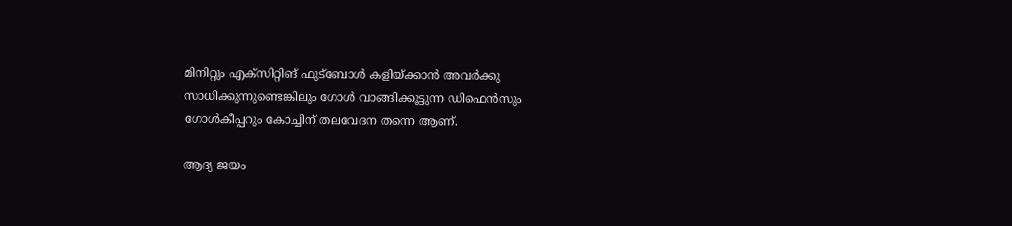മിനിറ്റും എക്സിറ്റിങ് ഫുട്ബോൾ കളിയ്ക്കാൻ അവർക്കു സാധിക്കുന്നുണ്ടെങ്കിലും ഗോൾ വാങ്ങിക്കൂട്ടുന്ന ഡിഫെൻസും ഗോൾകീപ്പറും കോച്ചിന് തലവേദന തന്നെ ആണ്.

ആദ്യ ജയം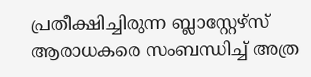പ്രതീക്ഷിച്ചിരുന്ന ബ്ലാസ്റ്റേഴ്‌സ് ആരാധകരെ സംബന്ധിച്ച് അത്ര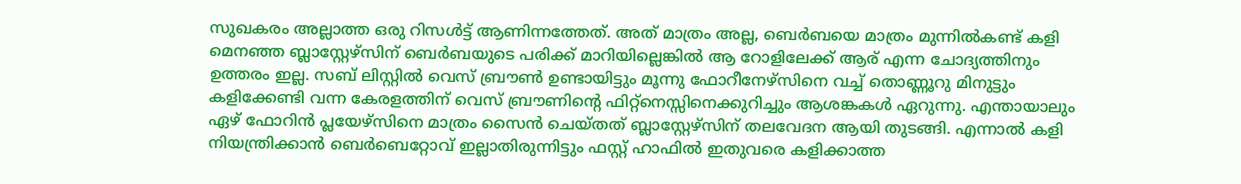സുഖകരം അല്ലാത്ത ഒരു റിസൾട്ട് ആണിന്നത്തേത്. അത് മാത്രം അല്ല, ബെർബയെ മാത്രം മുന്നിൽകണ്ട് കളി മെനഞ്ഞ ബ്ലാസ്റ്റേഴ്സിന് ബെർബയുടെ പരിക്ക് മാറിയില്ലെങ്കിൽ ആ റോളിലേക്ക് ആര് എന്ന ചോദ്യത്തിനും ഉത്തരം ഇല്ല. സബ് ലിസ്റ്റിൽ വെസ് ബ്രൗൺ ഉണ്ടായിട്ടും മൂന്നു ഫോറീനേഴ്‌സിനെ വച്ച് തൊണ്ണൂറു മിനുട്ടും കളിക്കേണ്ടി വന്ന കേരളത്തിന് വെസ് ബ്രൗണിന്റെ ഫിറ്റ്നെസ്സിനെക്കുറിച്ചും ആശങ്കകൾ ഏറുന്നു. എന്തായാലും ഏഴ് ഫോറിൻ പ്ലയേഴ്‌സിനെ മാത്രം സൈൻ ചെയ്തത് ബ്ലാസ്റ്റേഴ്സിന് തലവേദന ആയി തുടങ്ങി. എന്നാൽ കളി നിയന്ത്രിക്കാൻ ബെർബെറ്റോവ് ഇല്ലാതിരുന്നിട്ടും ഫസ്റ്റ് ഹാഫിൽ ഇതുവരെ കളിക്കാത്ത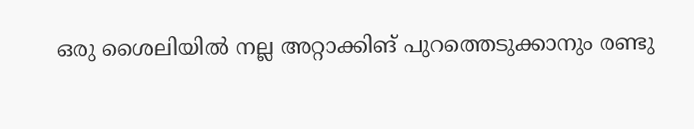ഒരു ശൈലിയിൽ നല്ല അറ്റാക്കിങ് പുറത്തെടുക്കാനും രണ്ടു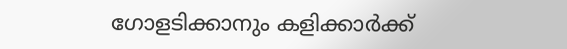ഗോളടിക്കാനും കളിക്കാർക്ക്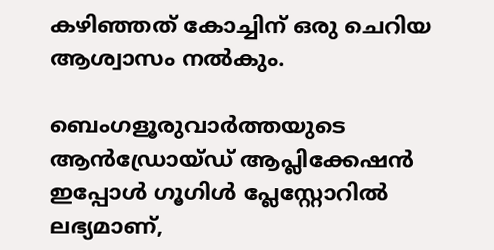കഴിഞ്ഞത് കോച്ചിന് ഒരു ചെറിയ ആശ്വാസം നൽകും.

ബെംഗളൂരുവാർത്തയുടെ ആൻഡ്രോയ്ഡ് ആപ്ലിക്കേഷൻ ഇപ്പോൾ ഗൂഗിൾ പ്ലേസ്റ്റോറിൽ ലഭ്യമാണ്,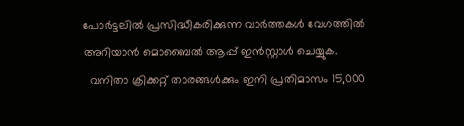പോർട്ടലിൽ പ്രസിദ്ധീകരിക്കുന്ന വാർത്തകൾ വേഗത്തിൽ അറിയാൻ മൊബൈൽ ആപ്പ് ഇൻസ്റ്റാൾ ചെയ്യുക.
  വനിതാ ക്രിക്കറ്റ് താരങ്ങൾക്കും ഇനി പ്രതിമാസം 15,000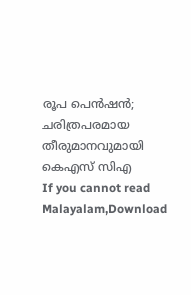രൂപ പെൻഷൻ; ചരിത്രപരമായ തീരുമാനവുമായി കെഎസ് സിഎ
If you cannot read Malayalam,Download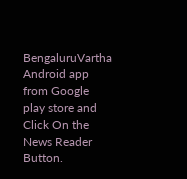BengaluruVartha Android app from Google play store and Click On the News Reader Button.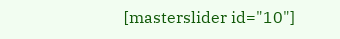[masterslider id="10"]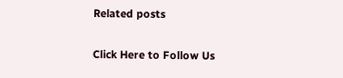Related posts

Click Here to Follow Us